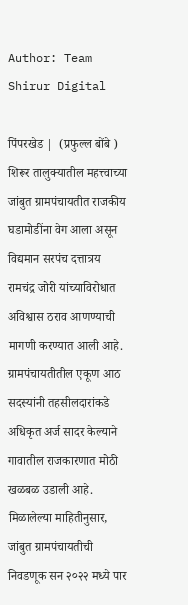Author: Team Shirur Digital

पिंपरखेड |  (प्रफुल्ल बोंबे )  शिरूर तालुक्यातील महत्त्वाच्या जांबुत ग्रामपंचायतीत राजकीय घडामोडींना वेग आला असून विद्यमान सरपंच दत्तात्रय रामचंद्र जोरी यांच्याविरोधात अविश्वास ठराव आणण्याची मागणी करण्यात आली आहे. ग्रामपंचायतीतील एकूण आठ सदस्यांनी तहसीलदारांकडे अधिकृत अर्ज सादर केल्याने गावातील राजकारणात मोठी खळबळ उडाली आहे. मिळालेल्या माहितीनुसार, जांबुत ग्रामपंचायतीची निवडणूक सन २०२२ मध्ये पार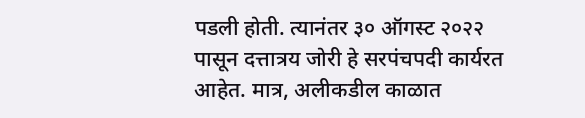पडली होती. त्यानंतर ३० ऑगस्ट २०२२ पासून दत्तात्रय जोरी हे सरपंचपदी कार्यरत आहेत. मात्र, अलीकडील काळात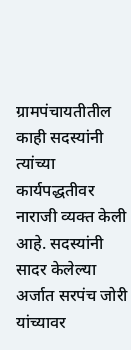ग्रामपंचायतीतील काही सदस्यांनी त्यांच्या कार्यपद्धतीवर नाराजी व्यक्त केली आहे. सदस्यांनी सादर केलेल्या अर्जात सरपंच जोरी यांच्यावर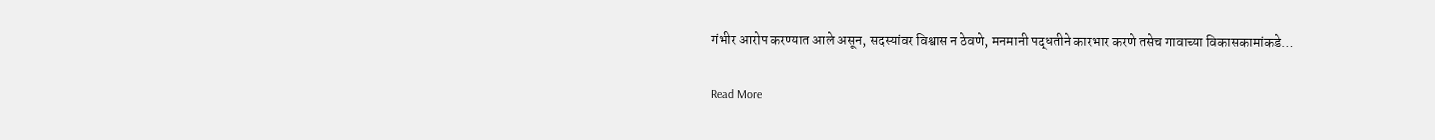गंभीर आरोप करण्यात आले असून, सदस्यांवर विश्वास न ठेवणे, मनमानी पद्धतीने कारभार करणे तसेच गावाच्या विकासकामांकडे…

Read More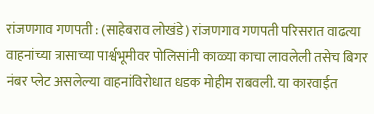रांजणगाव गणपती : (साहेबराव लोखंडे) रांजणगाव गणपती परिसरात वाढत्या वाहनांच्या त्रासाच्या पार्श्वभूमीवर पोलिसांनी काळ्या काचा लावलेली तसेच बिगर नंबर प्लेट असलेल्या वाहनांविरोधात धडक मोहीम राबवली. या कारवाईत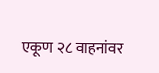एकूण २८ वाहनांवर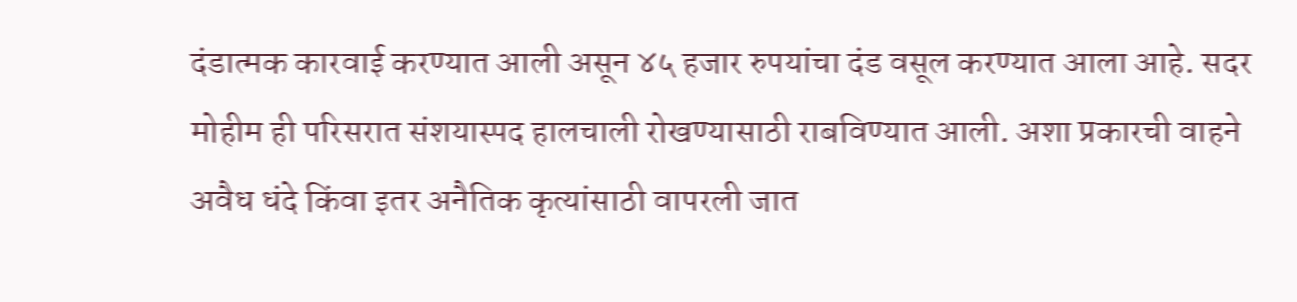दंडात्मक कारवाई करण्यात आली असून ४५ हजार रुपयांचा दंड वसूल करण्यात आला आहे. सदर मोहीम ही परिसरात संशयास्पद हालचाली रोखण्यासाठी राबविण्यात आली. अशा प्रकारची वाहने अवैध धंदे किंवा इतर अनैतिक कृत्यांसाठी वापरली जात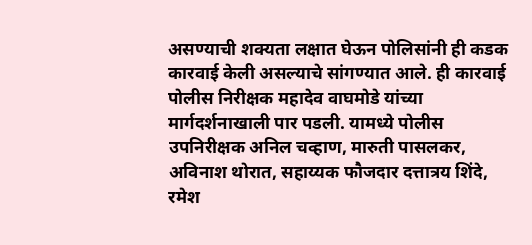असण्याची शक्यता लक्षात घेऊन पोलिसांनी ही कडक कारवाई केली असल्याचे सांगण्यात आले. ही कारवाई पोलीस निरीक्षक महादेव वाघमोडे यांच्या मार्गदर्शनाखाली पार पडली. यामध्ये पोलीस उपनिरीक्षक अनिल चव्हाण, मारुती पासलकर, अविनाश थोरात, सहाय्यक फौजदार दत्तात्रय शिंदे, रमेश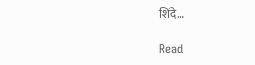शिंदे…

Read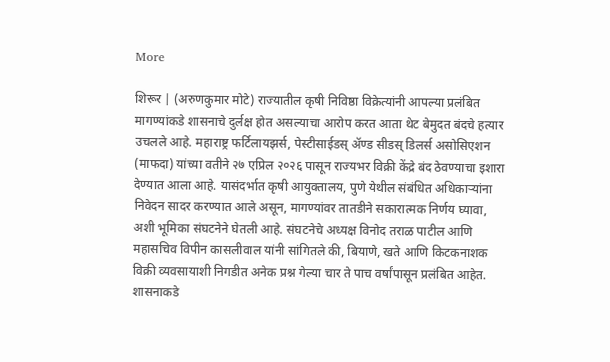More

शिरूर | (अरुणकुमार मोटे) राज्यातील कृषी निविष्ठा विक्रेत्यांनी आपल्या प्रलंबित मागण्यांकडे शासनाचे दुर्लक्ष होत असल्याचा आरोप करत आता थेट बेमुदत बंदचे हत्यार उचलले आहे. महाराष्ट्र फर्टिलायझर्स, पेस्टीसाईडस् अ‍ॅण्ड सीडस् डिलर्स असोसिएशन (माफदा) यांच्या वतीने २७ एप्रिल २०२६ पासून राज्यभर विक्री केंद्रे बंद ठेवण्याचा इशारा देण्यात आला आहे. यासंदर्भात कृषी आयुक्तालय, पुणे येथील संबंधित अधिकाऱ्यांना निवेदन सादर करण्यात आले असून, मागण्यांवर तातडीने सकारात्मक निर्णय घ्यावा, अशी भूमिका संघटनेने घेतली आहे. संघटनेचे अध्यक्ष विनोद तराळ पाटील आणि महासचिव विपीन कासलीवाल यांनी सांगितले की, बियाणे, खते आणि किटकनाशक विक्री व्यवसायाशी निगडीत अनेक प्रश्न गेल्या चार ते पाच वर्षांपासून प्रलंबित आहेत. शासनाकडे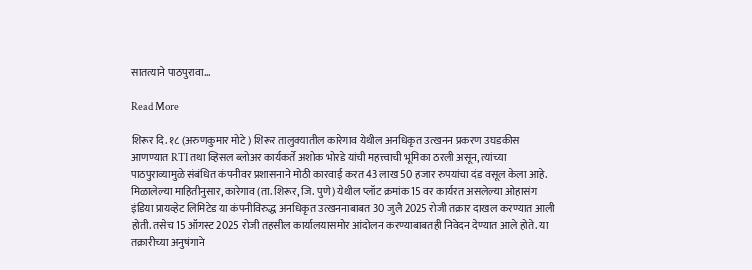सातत्याने पाठपुरावा…

Read More

शिरूर दि. १८ (अरुणकुमार मोटे ) शिरूर तालुक्यातील कारेगाव येथील अनधिकृत उत्खनन प्रकरण उघडकीस आणण्यात RTI तथा व्हिसल ब्लोअर कार्यकर्ते अशोक भोरडे यांची महत्त्वाची भूमिका ठरली असून, त्यांच्या पाठपुराव्यामुळे संबंधित कंपनीवर प्रशासनाने मोठी कारवाई करत 43 लाख 50 हजार रुपयांचा दंड वसूल केला आहे. मिळालेल्या माहितीनुसार, कारेगाव (ता. शिरूर, जि. पुणे) येथील प्लॉट क्रमांक 15 वर कार्यरत असलेल्या ओहासंग इंडिया प्रायव्हेट लिमिटेड या कंपनीविरुद्ध अनधिकृत उत्खननाबाबत 30 जुलै 2025 रोजी तक्रार दाखल करण्यात आली होती. तसेच 15 ऑगस्ट 2025 रोजी तहसील कार्यालयासमोर आंदोलन करण्याबाबतही निवेदन देण्यात आले होते. या तक्रारीच्या अनुषंगाने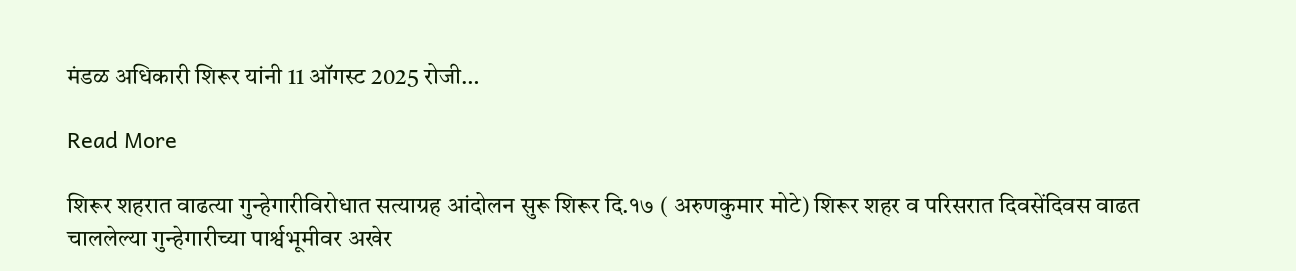मंडळ अधिकारी शिरूर यांनी 11 ऑगस्ट 2025 रोजी…

Read More

शिरूर शहरात वाढत्या गुन्हेगारीविरोधात सत्याग्रह आंदोलन सुरू शिरूर दि.१७ ( अरुणकुमार मोटे) शिरूर शहर व परिसरात दिवसेंदिवस वाढत चाललेल्या गुन्हेगारीच्या पार्श्वभूमीवर अखेर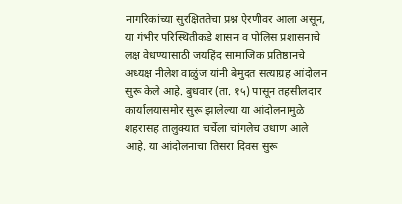नागरिकांच्या सुरक्षिततेचा प्रश्न ऐरणीवर आला असून, या गंभीर परिस्थितीकडे शासन व पोलिस प्रशासनाचे लक्ष वेधण्यासाठी जयहिंद सामाजिक प्रतिष्ठानचे अध्यक्ष नीलेश वाळुंज यांनी बेमुदत सत्याग्रह आंदोलन सुरू केले आहे. बुधवार (ता. १५) पासून तहसीलदार कार्यालयासमोर सुरू झालेल्या या आंदोलनामुळे शहरासह तालुक्यात चर्चेला चांगलेच उधाण आले आहे. या आंदोलनाचा तिसरा दिवस सुरू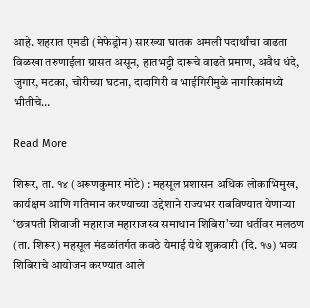आहे. शहरात एमडी (मेफेड्रोन) सारख्या घातक अमली पदार्थांचा वाढता विळखा तरुणाईला ग्रासत असून, हातभट्टी दारूचे वाढते प्रमाण, अवैध धंदे, जुगार, मटका, चोरीच्या घटना, दादागिरी व भाईगिरीमुळे नागरिकांमध्ये भीतीचे…

Read More

शिरूर, ता. १४ (अरूणकुमार मोटे) : महसूल प्रशासन अधिक लोकाभिमुख, कार्यक्षम आणि गतिमान करण्याच्या उद्देशाने राज्यभर राबविण्यात येणाऱ्या ‘छत्रपती शिवाजी महाराज महाराजस्व समाधान शिबिरा’च्या धर्तीवर मलठण (ता. शिरूर) महसूल मंडळांतर्गत कवठे येमाई येथे शुक्रवारी (दि. १७) भव्य शिबिराचे आयोजन करण्यात आले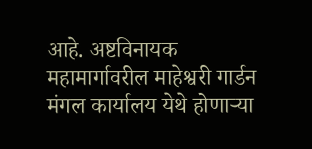आहे. अष्टविनायक महामार्गावरील माहेश्वरी गार्डन मंगल कार्यालय येथे होणाऱ्या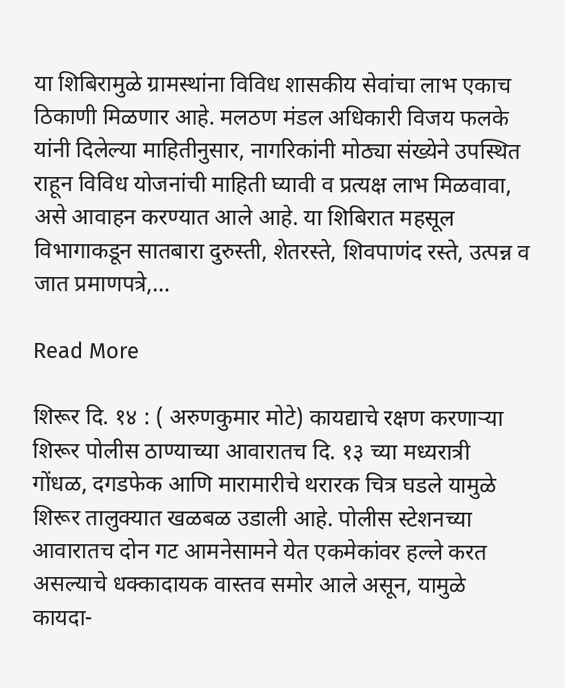या शिबिरामुळे ग्रामस्थांना विविध शासकीय सेवांचा लाभ एकाच ठिकाणी मिळणार आहे. मलठण मंडल अधिकारी विजय फलके यांनी दिलेल्या माहितीनुसार, नागरिकांनी मोठ्या संख्येने उपस्थित राहून विविध योजनांची माहिती घ्यावी व प्रत्यक्ष लाभ मिळवावा, असे आवाहन करण्यात आले आहे. या शिबिरात महसूल विभागाकडून सातबारा दुरुस्ती, शेतरस्ते, शिवपाणंद रस्ते, उत्पन्न व जात प्रमाणपत्रे,…

Read More

शिरूर दि. १४ : ( अरुणकुमार मोटे) कायद्याचे रक्षण करणाऱ्या शिरूर पोलीस ठाण्याच्या आवारातच दि. १३ च्या मध्यरात्री गोंधळ, दगडफेक आणि मारामारीचे थरारक चित्र घडले यामुळे शिरूर तालुक्यात खळबळ उडाली आहे. पोलीस स्टेशनच्या आवारातच दोन गट आमनेसामने येत एकमेकांवर हल्ले करत असल्याचे धक्कादायक वास्तव समोर आले असून, यामुळे कायदा-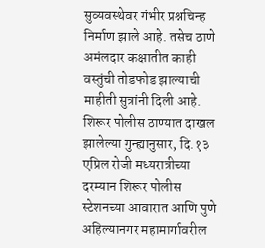सुव्यवस्थेवर गंभीर प्रश्नचिन्ह निर्माण झाले आहे. तसेच ठाणे अमंलदार कक्षातीत काही वस्तुंची तोडफोड झाल्याची माहीती सुत्रांनी दिली आहे. शिरूर पोलीस ठाण्यात दाखल झालेल्या गुन्ह्यानुसार, दि.१३ एप्रिल रोजी मध्यरात्रीच्या दरम्यान शिरूर पोलीस स्टेशनच्या आवारात आणि पुणे अहिल्यानगर महामार्गावरील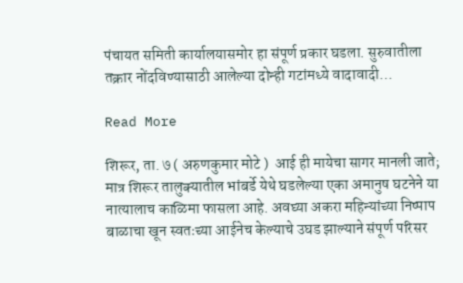पंचायत समिती कार्यालयासमोर हा संपूर्ण प्रकार घडला. सुरुवातीला तक्रार नोंदविण्यासाठी आलेल्या दोन्ही गटांमध्ये वादावादी…

Read More

शिरूर, ता. ७ ( अरुणकुमार मोटे )  आई ही मायेचा सागर मानली जाते; मात्र शिरूर तालुक्यातील भांबर्डे येथे घडलेल्या एका अमानुष घटनेने या नात्यालाच काळिमा फासला आहे. अवघ्या अकरा महिन्यांच्या निष्पाप बाळाचा खून स्वतःच्या आईनेच केल्याचे उघड झाल्याने संपूर्ण परिसर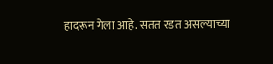हादरून गेला आहे. सतत रडत असल्याच्या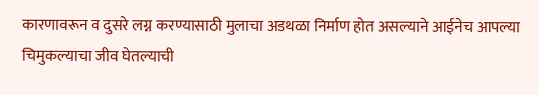कारणावरून व दुसरे लग्न करण्यासाठी मुलाचा अडथळा निर्माण होत असल्याने आईनेच आपल्या चिमुकल्याचा जीव घेतल्याची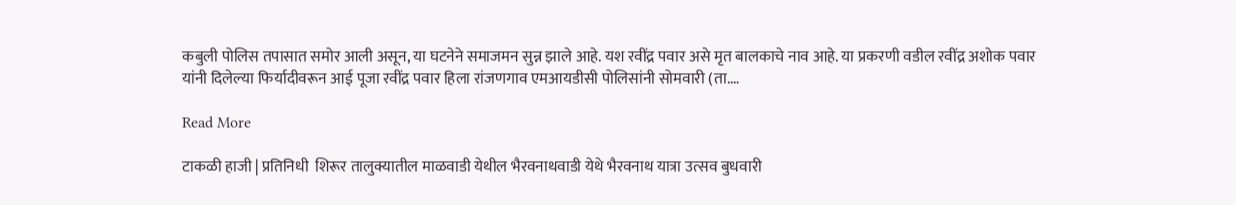कबुली पोलिस तपासात समोर आली असून, या घटनेने समाजमन सुन्न झाले आहे. यश रवींद्र पवार असे मृत बालकाचे नाव आहे. या प्रकरणी वडील रवींद्र अशोक पवार यांनी दिलेल्या फिर्यादीवरून आई पूजा रवींद्र पवार हिला रांजणगाव एमआयडीसी पोलिसांनी सोमवारी (ता.…

Read More

टाकळी हाजी | प्रतिनिधी  शिरूर तालुक्यातील माळवाडी येथील भैरवनाथवाडी येथे भैरवनाथ यात्रा उत्सव बुधवारी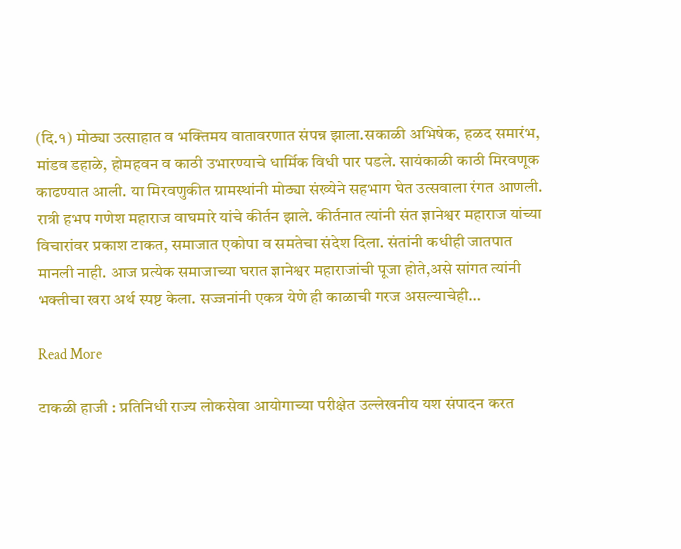(दि.१) मोठ्या उत्साहात व भक्तिमय वातावरणात संपन्न झाला.सकाळी अभिषेक, हळद समारंभ, मांडव डहाळे, होमहवन व काठी उभारण्याचे धार्मिक विधी पार पडले. सायंकाळी काठी मिरवणूक काढण्यात आली. या मिरवणुकीत ग्रामस्थांनी मोठ्या संख्येने सहभाग घेत उत्सवाला रंगत आणली. रात्री हभप गणेश महाराज वाघमारे यांचे कीर्तन झाले. कीर्तनात त्यांनी संत ज्ञानेश्वर महाराज यांच्या विचारांवर प्रकाश टाकत, समाजात एकोपा व समतेचा संदेश दिला. संतांनी कधीही जातपात मानली नाही. आज प्रत्येक समाजाच्या घरात ज्ञानेश्वर महाराजांची पूजा होते,असे सांगत त्यांनी भक्तीचा खरा अर्थ स्पष्ट केला. सज्जनांनी एकत्र येणे ही काळाची गरज असल्याचेही…

Read More

टाकळी हाजी : प्रतिनिधी राज्य लोकसेवा आयोगाच्या परीक्षेत उल्लेखनीय यश संपादन करत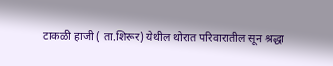टाकळी हाजी ( ता.शिरूर) येथील थोरात परिवारातील सून श्रद्धा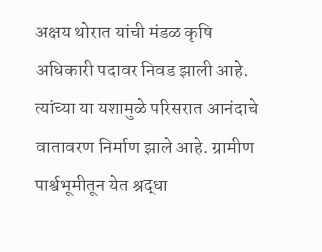अक्षय थोरात यांची मंडळ कृषि अधिकारी पदावर निवड झाली आहे. त्यांच्या या यशामुळे परिसरात आनंदाचे वातावरण निर्माण झाले आहे. ग्रामीण पार्श्वभूमीतून येत श्रद्धा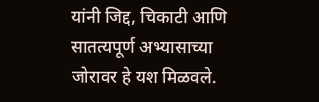यांनी जिद्द, चिकाटी आणि सातत्यपूर्ण अभ्यासाच्या जोरावर हे यश मिळवले.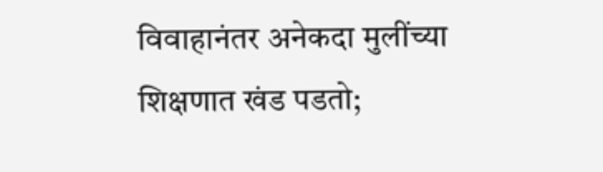विवाहानंतर अनेकदा मुलींच्या शिक्षणात खंड पडतो;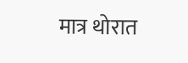मात्र थोरात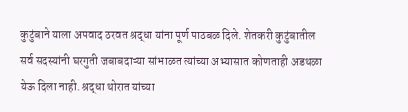कुटुंबाने याला अपवाद ठरवत श्रद्धा यांना पूर्ण पाठबळ दिले. शेतकरी कुटुंबातील सर्व सदस्यांनी घरगुती जबाबदाऱ्या सांभाळत त्यांच्या अभ्यासात कोणताही अडथळा येऊ दिला नाही. श्रद्धा थोरात यांच्या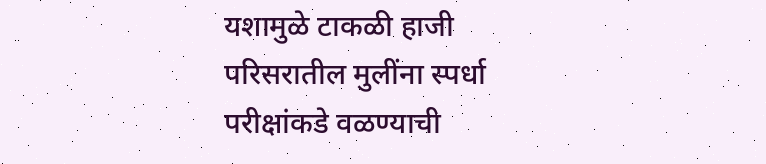यशामुळे टाकळी हाजी परिसरातील मुलींना स्पर्धा परीक्षांकडे वळण्याची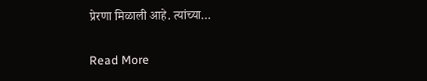प्रेरणा मिळाली आहे. त्यांच्या…

Read More